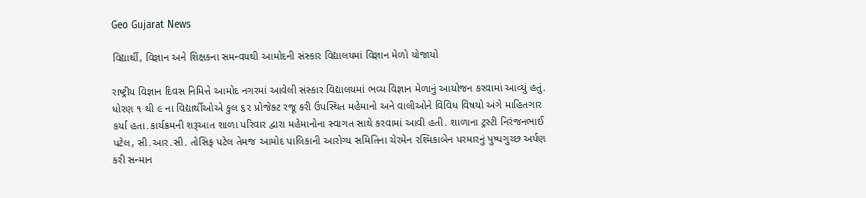Geo Gujarat News

વિદ્યાર્થી, વિજ્ઞાન અને શિક્ષકના સમન્વયથી આમોદની સંસ્કાર વિદ્યાલયમાં વિજ્ઞાન મેળો યોજાયો

રાષ્ટ્રીય વિજ્ઞાન દિવસ નિમિત્તે આમોદ નગરમાં આવેલી સંસ્કાર વિદ્યાલયમાં ભવ્ય વિજ્ઞાન મેળાનું આયોજન કરવામાં આવ્યું હતું. ધોરણ ૧ થી ૯ ના વિદ્યાર્થીઓએ કુલ ૬૨ પ્રોજેક્ટ રજૂ કરી ઉપસ્થિત મહેમાનો અને વાલીઓને વિવિધ વિષયો અંગે માહિતગાર કર્યા હતા.કાર્યક્રમની શરૂઆત શાળા પરિવાર દ્વારા મહેમાનોના સ્વાગત સાથે કરવામાં આવી હતી. શાળાના ટ્રસ્ટી નિરંજનભાઈ પટેલ, સી.આર.સી. તોસિફ પટેલ તેમજ આમોદ પાલિકાની આરોગ્ય સમિતિના ચેરમેન રશ્મિકાબેન પરમારનું પુષ્પગુચ્છ અર્પણ કરી સન્માન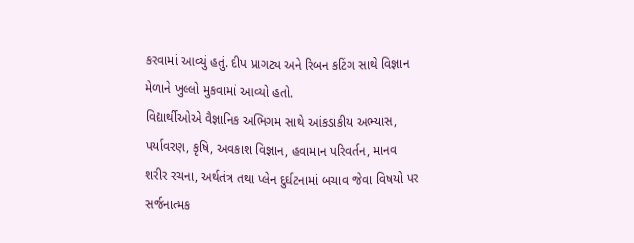કરવામાં આવ્યું હતું. દીપ પ્રાગટ્ય અને રિબન કટિંગ સાથે વિજ્ઞાન મેળાને ખુલ્લો મુકવામાં આવ્યો હતો.
વિદ્યાર્થીઓએ વૈજ્ઞાનિક અભિગમ સાથે આંકડાકીય અભ્યાસ, પર્યાવરણ, કૃષિ, અવકાશ વિજ્ઞાન, હવામાન પરિવર્તન, માનવ શરીર રચના, અર્થતંત્ર તથા પ્લેન દુર્ઘટનામાં બચાવ જેવા વિષયો પર સર્જનાત્મક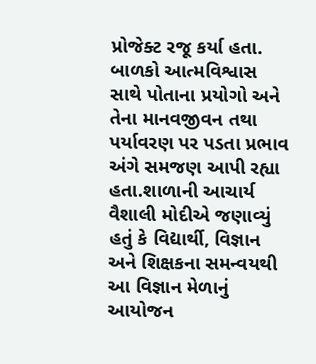પ્રોજેક્ટ રજૂ કર્યા હતા. બાળકો આત્મવિશ્વાસ સાથે પોતાના પ્રયોગો અને તેના માનવજીવન તથા પર્યાવરણ પર પડતા પ્રભાવ અંગે સમજણ આપી રહ્યા હતા.શાળાની આચાર્ય વૈશાલી મોદીએ જણાવ્યું હતું કે વિદ્યાર્થી, વિજ્ઞાન અને શિક્ષકના સમન્વયથી આ વિજ્ઞાન મેળાનું આયોજન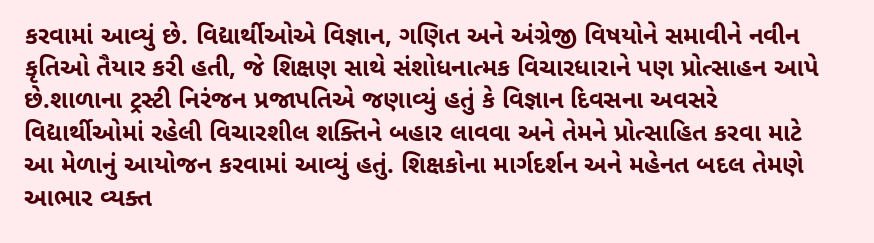કરવામાં આવ્યું છે. વિદ્યાર્થીઓએ વિજ્ઞાન, ગણિત અને અંગ્રેજી વિષયોને સમાવીને નવીન કૃતિઓ તૈયાર કરી હતી, જે શિક્ષણ સાથે સંશોધનાત્મક વિચારધારાને પણ પ્રોત્સાહન આપે છે.શાળાના ટ્રસ્ટી નિરંજન પ્રજાપતિએ જણાવ્યું હતું કે વિજ્ઞાન દિવસના અવસરે વિદ્યાર્થીઓમાં રહેલી વિચારશીલ શક્તિને બહાર લાવવા અને તેમને પ્રોત્સાહિત કરવા માટે આ મેળાનું આયોજન કરવામાં આવ્યું હતું. શિક્ષકોના માર્ગદર્શન અને મહેનત બદલ તેમણે આભાર વ્યક્ત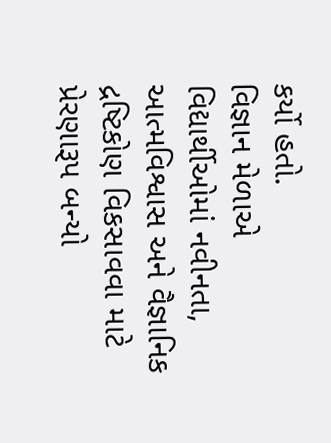કર્યો હતો.
વિજ્ઞાન મેળાએ વિદ્યાર્થીઓમાં નવીનતા, આત્મવિશ્વાસ અને વૈજ્ઞાનિક દ્રષ્ટિકોણ વિકસાવવા માટે પ્રેરણારૂપ બન્યો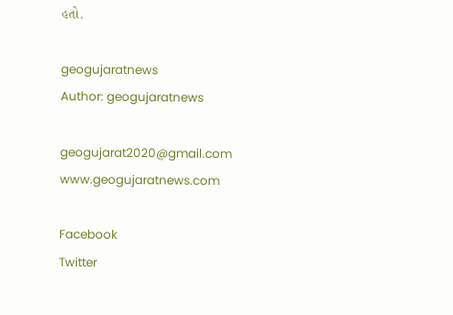હતો.

geogujaratnews
Author: geogujaratnews

geogujarat2020@gmail.com www.geogujaratnews.com

Facebook
Twitter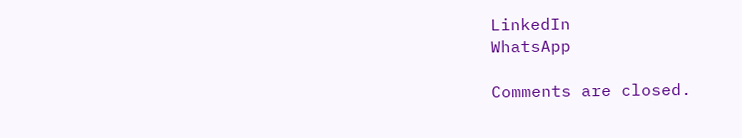LinkedIn
WhatsApp

Comments are closed.